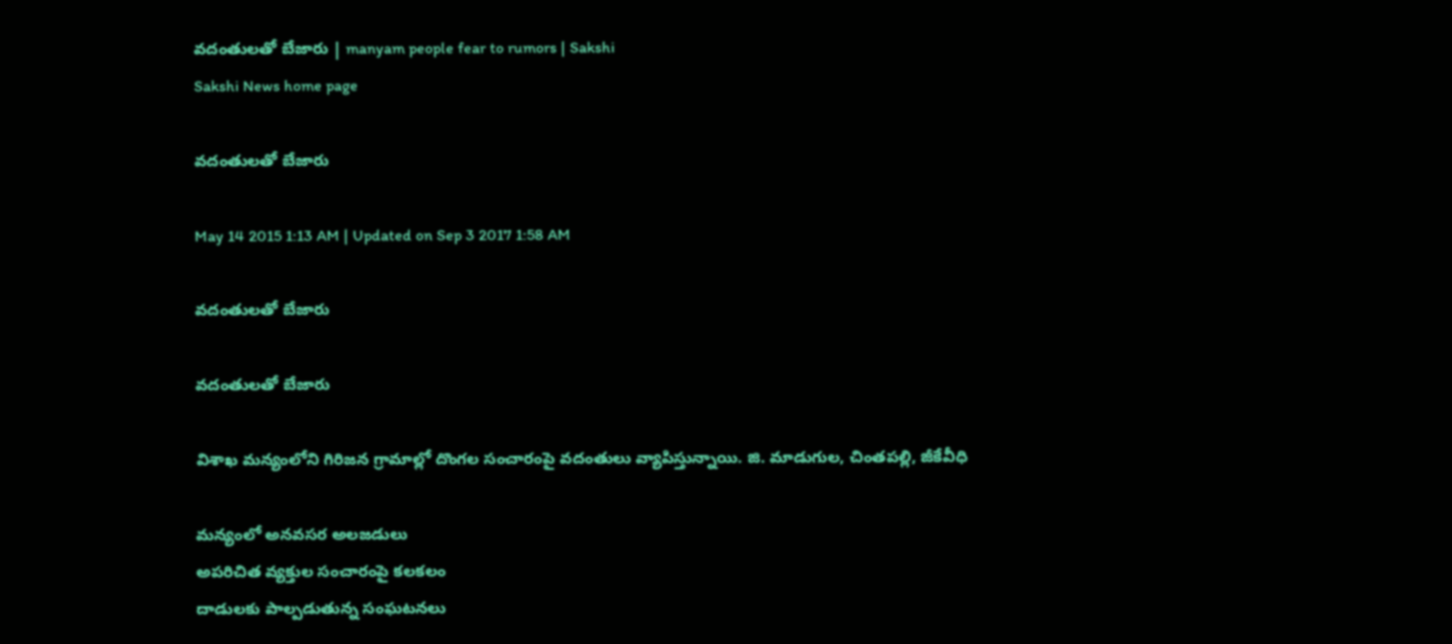వదంతులతో బేజారు | manyam people fear to rumors | Sakshi
Sakshi News home page

వదంతులతో బేజారు

May 14 2015 1:13 AM | Updated on Sep 3 2017 1:58 AM

వదంతులతో బేజారు

వదంతులతో బేజారు

విశాఖ మన్యంలోని గిరిజన గ్రామాల్లో దొంగల సంచారంపై వదంతులు వ్యాపిస్తున్నాయి. జి. మాడుగుల, చింతపల్లి, జీకేవీధి

మన్యంలో అనవసర అలజడులు
అపరిచిత వ్యక్తుల సంచారంపై కలకలం
దాడులకు పాల్పడుతున్న సంఘటనలు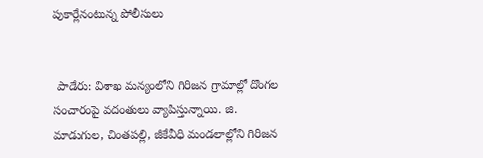పుకార్లేనంటున్న పోలీసులు


 పాడేరు: విశాఖ మన్యంలోని గిరిజన గ్రామాల్లో దొంగల సంచారంపై వదంతులు వ్యాపిస్తున్నాయి. జి. మాడుగుల, చింతపల్లి, జీకేవీధి మండలాల్లోని గిరిజన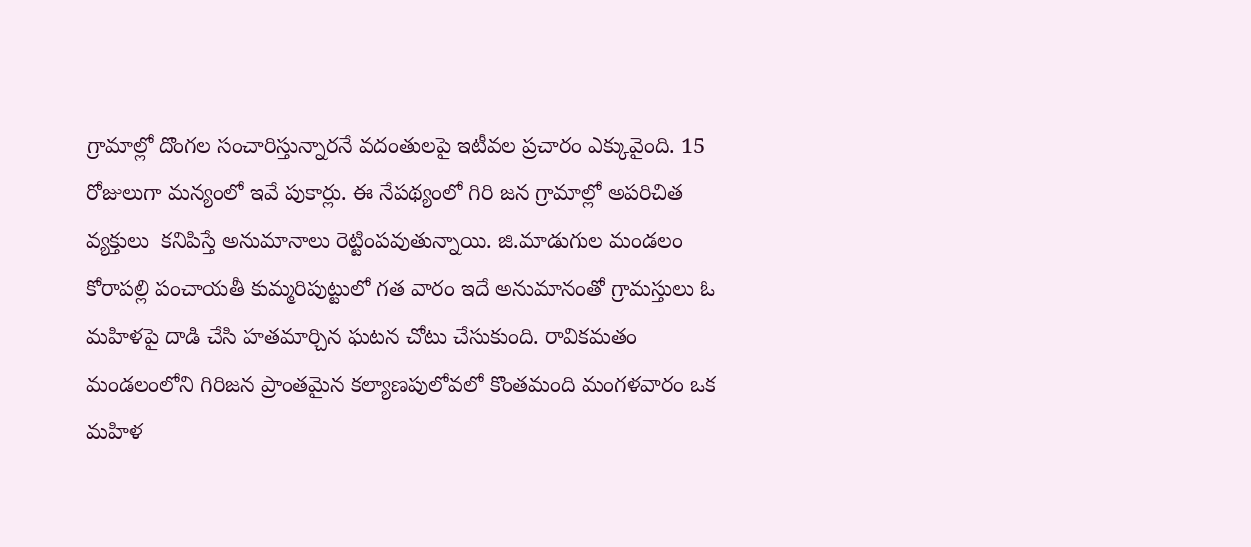గ్రామాల్లో దొంగల సంచారిస్తున్నారనే వదంతులపై ఇటీవల ప్రచారం ఎక్కువైంది. 15 రోజులుగా మన్యంలో ఇవే పుకార్లు. ఈ నేపథ్యంలో గిరి జన గ్రామాల్లో అపరిచిత వ్యక్తులు  కనిపిస్తే అనుమానాలు రెట్టింపవుతున్నాయి. జి.మాడుగుల మండలం కోరాపల్లి పంచాయతీ కుమ్మరిపుట్టులో గత వారం ఇదే అనుమానంతో గ్రామస్తులు ఓ మహిళపై దాడి చేసి హతమార్చిన ఘటన చోటు చేసుకుంది. రావికమతం మండలంలోని గిరిజన ప్రాంతమైన కల్యాణపులోవలో కొంతమంది మంగళవారం ఒక మహిళ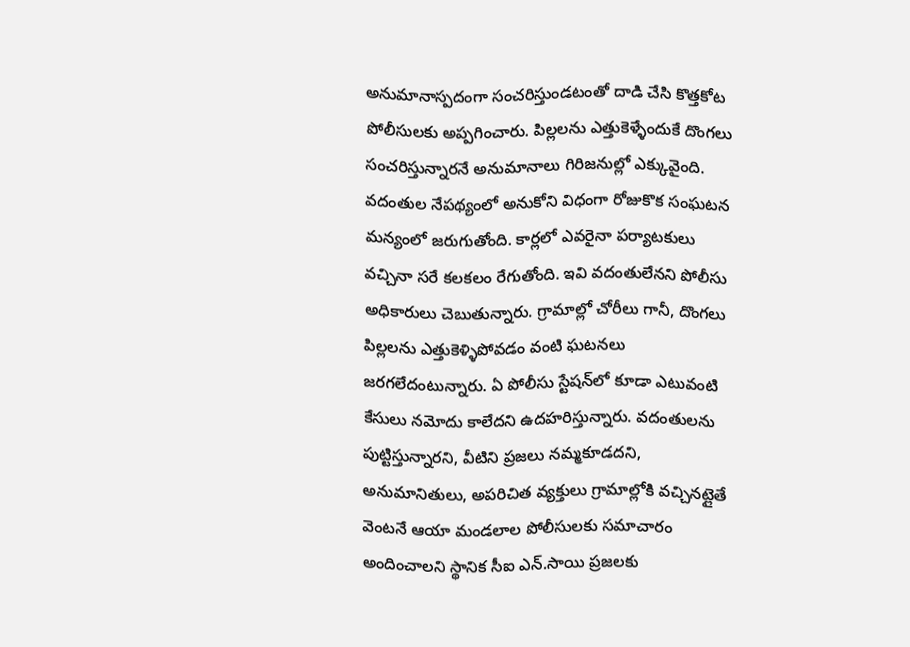అనుమానాస్పదంగా సంచరిస్తుండటంతో దాడి చేసి కొత్తకోట పోలీసులకు అప్పగించారు. పిల్లలను ఎత్తుకెళ్ళేందుకే దొంగలు సంచరిస్తున్నారనే అనుమానాలు గిరిజనుల్లో ఎక్కువైంది. వదంతుల నేపథ్యంలో అనుకోని విధంగా రోజుకొక సంఘటన మన్యంలో జరుగుతోంది. కార్లలో ఎవరైనా పర్యాటకులు వచ్చినా సరే కలకలం రేగుతోంది. ఇవి వదంతులేనని పోలీసు అధికారులు చెబుతున్నారు. గ్రామాల్లో చోరీలు గానీ, దొంగలు పిల్లలను ఎత్తుకెళ్ళిపోవడం వంటి ఘటనలు జరగలేదంటున్నారు. ఏ పోలీసు స్టేషన్‌లో కూడా ఎటువంటి కేసులు నమోదు కాలేదని ఉదహరిస్తున్నారు. వదంతులను పుట్టిస్తున్నారని, వీటిని ప్రజలు నమ్మకూడదని, అనుమానితులు, అపరిచిత వ్యక్తులు గ్రామాల్లోకి వచ్చినట్లైతే వెంటనే ఆయా మండలాల పోలీసులకు సమాచారం అందించాలని స్థానిక సీఐ ఎన్.సాయి ప్రజలకు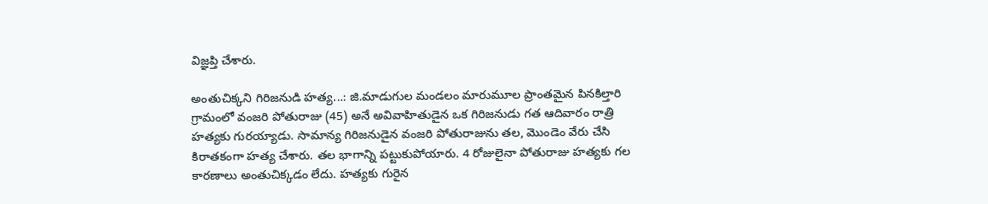విజ్ఞప్తి చేశారు.

అంతుచిక్కని గిరిజనుడి హత్య...: జి.మాడుగుల మండలం మారుమూల ప్రాంతమైన పినకిల్తారి గ్రామంలో వంజరి పోతురాజు (45) అనే అవివాహితుడైన ఒక గిరిజనుడు గత ఆదివారం రాత్రి హత్యకు గురయ్యాడు. సామాన్య గిరిజనుడైన వంజరి పోతురాజును తల, మొండెం వేరు చేసి కిరాతకంగా హత్య చేశారు. తల భాగాన్ని పట్టుకుపోయారు. 4 రోజులైనా పోతురాజు హత్యకు గల కారణాలు అంతుచిక్కడం లేదు. హత్యకు గురైన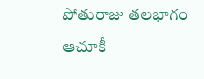పోతురాజు తలభాగం ఆచూకీ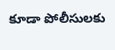కూడా పోలీసులకు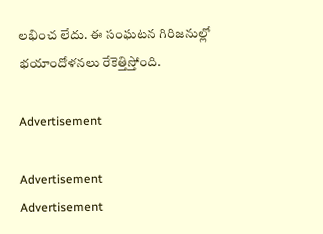లభించ లేదు. ఈ సంఘటన గిరిజనుల్లో భయాందోళనలు రేకెత్తిస్తోంది.

Advertisement

Advertisement
Advertisement